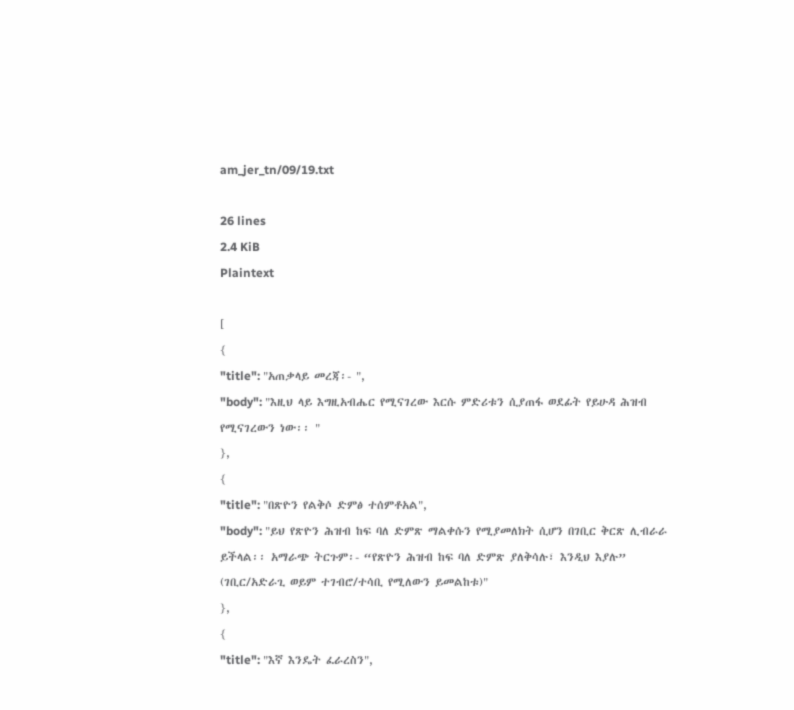am_jer_tn/09/19.txt

26 lines
2.4 KiB
Plaintext

[
{
"title": "አጠቃላይ መረጃ፡- ",
"body": "እዚህ ላይ እግዚአብሔር የሚናገረው እርሱ ምድሪቱን ሲያጠፋ ወደፊት የይሁዳ ሕዝብ የሚናገረውን ነው፡፡ "
},
{
"title": "በጽዮን የልቅሶ ድምፅ ተሰምቶአል",
"body": "ይህ የጽዮን ሕዝብ ከፍ ባለ ድምጽ ማልቀሱን የሚያመለክት ሲሆን በገቢር ቅርጽ ሊብራራ ይችላል፡፡ አማራጭ ትርጉም፡- “የጽዮን ሕዝብ ከፍ ባለ ድምጽ ያለቅሳሉ፣ እንዲህ እያሉ” (ገቢር/አድራጊ ወይም ተገብሮ/ተሳቢ የሚለውን ይመልከቱ)"
},
{
"title": "እኛ እንዴት ፈራረስን",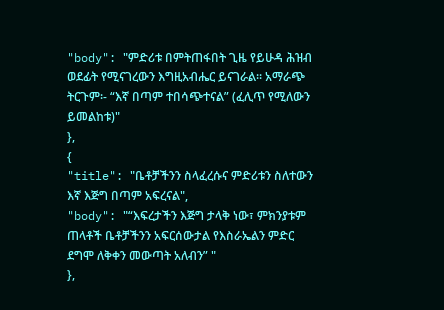"body": "ምድሪቱ በምትጠፋበት ጊዜ የይሁዳ ሕዝብ ወደፊት የሚናገረውን እግዚአብሔር ይናገራል፡፡ አማራጭ ትርጉም፡- “እኛ በጣም ተበሳጭተናል” (ፈሊጥ የሚለውን ይመልከቱ)"
},
{
"title": "ቤቶቻችንን ስላፈረሱና ምድሪቱን ስለተውን እኛ እጅግ በጣም አፍረናል",
"body": "“እፍረታችን እጅግ ታላቅ ነው፣ ምክንያቱም ጠላቶች ቤቶቻችንን አፍርሰውታል የእስራኤልን ምድር ደግሞ ለቅቀን መውጣት አለብን” "
},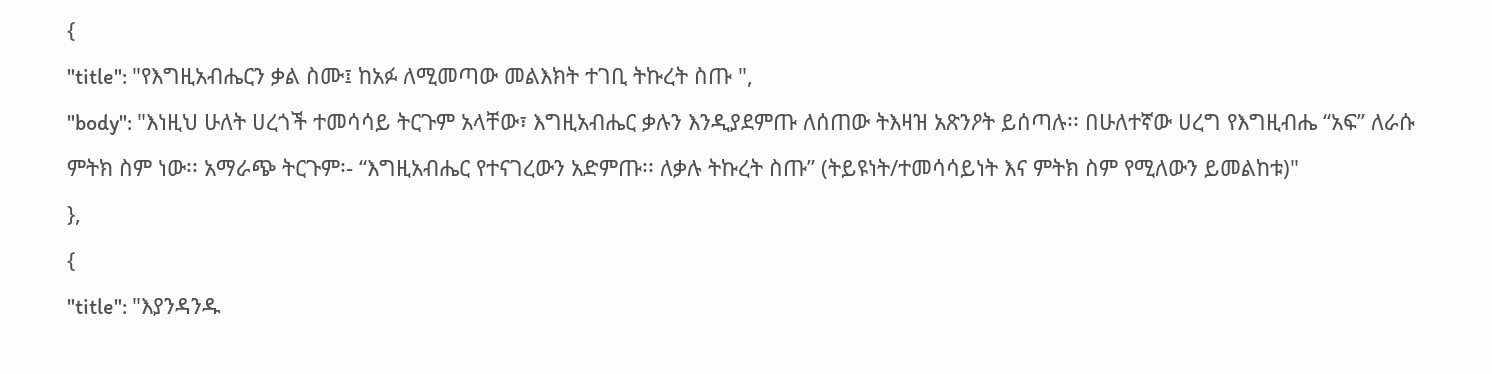{
"title": "የእግዚአብሔርን ቃል ስሙ፤ ከአፉ ለሚመጣው መልእክት ተገቢ ትኩረት ስጡ ",
"body": "እነዚህ ሁለት ሀረጎች ተመሳሳይ ትርጉም አላቸው፣ እግዚአብሔር ቃሉን እንዲያደምጡ ለሰጠው ትእዛዝ አጽንዖት ይሰጣሉ፡፡ በሁለተኛው ሀረግ የእግዚብሔ “አፍ” ለራሱ ምትክ ስም ነው፡፡ አማራጭ ትርጉም፡- “እግዚአብሔር የተናገረውን አድምጡ፡፡ ለቃሉ ትኩረት ስጡ” (ትይዩነት/ተመሳሳይነት እና ምትክ ስም የሚለውን ይመልከቱ)"
},
{
"title": "እያንዳንዱ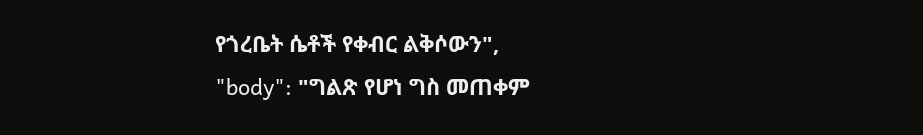የጎረቤት ሴቶች የቀብር ልቅሶውን",
"body": "ግልጽ የሆነ ግስ መጠቀም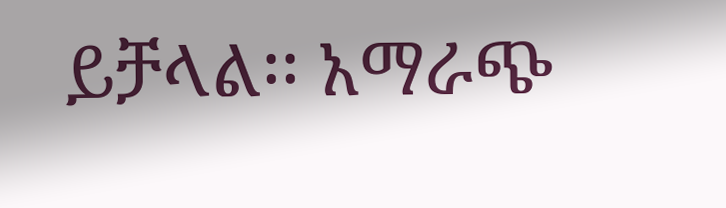ይቻላል፡፡ አማራጭ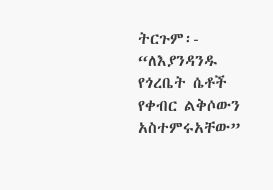ትርጉም፡- “ለእያንዳንዱ የጎረቤት ሴቶች የቀብር ልቅሶውን አስተምሩአቸው”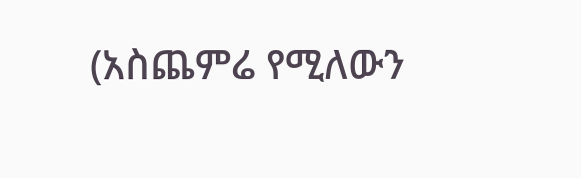(አስጨምሬ የሚለውን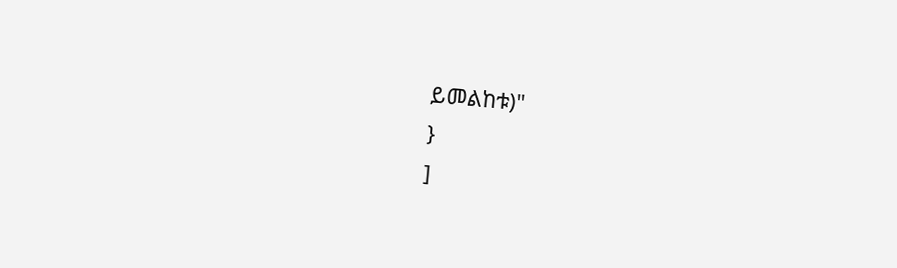ይመልከቱ)"
}
]